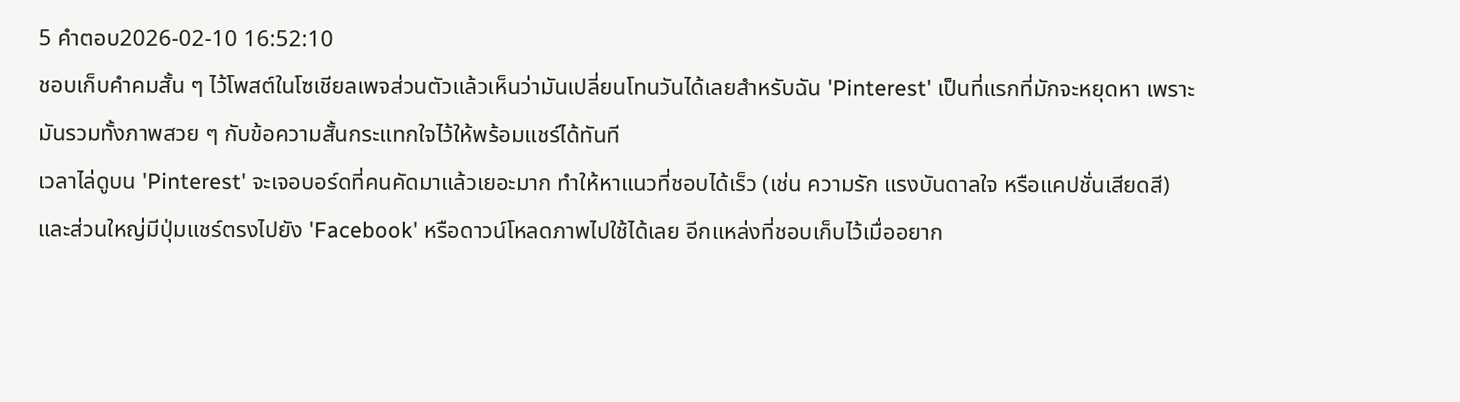5 คำตอบ2026-02-10 16:52:10
ชอบเก็บคําคมสั้น ๆ ไว้โพสต์ในโซเชียลเพจส่วนตัวแล้วเห็นว่ามันเปลี่ยนโทนวันได้เลยสำหรับฉัน 'Pinterest' เป็นที่แรกที่มักจะหยุดหา เพราะมันรวมทั้งภาพสวย ๆ กับข้อความสั้นกระแทกใจไว้ให้พร้อมแชร์ได้ทันที
เวลาไล่ดูบน 'Pinterest' จะเจอบอร์ดที่คนคัดมาแล้วเยอะมาก ทำให้หาแนวที่ชอบได้เร็ว (เช่น ความรัก แรงบันดาลใจ หรือแคปชั่นเสียดสี) และส่วนใหญ่มีปุ่มแชร์ตรงไปยัง 'Facebook' หรือดาวน์โหลดภาพไปใช้ได้เลย อีกแหล่งที่ชอบเก็บไว้เมื่ออยาก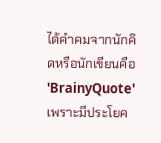ได้คําคมจากนักคิดหรือนักเขียนคือ 'BrainyQuote' เพราะมีประโยค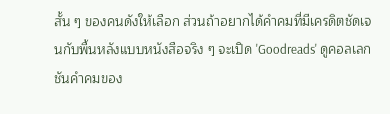สั้น ๆ ของคนดังให้เลือก ส่วนถ้าอยากได้คำคมที่มีเครดิตชัดเจนกับพื้นหลังแบบหนังสือจริง ๆ จะเปิด 'Goodreads' ดูคอลเลกชันคำคมของ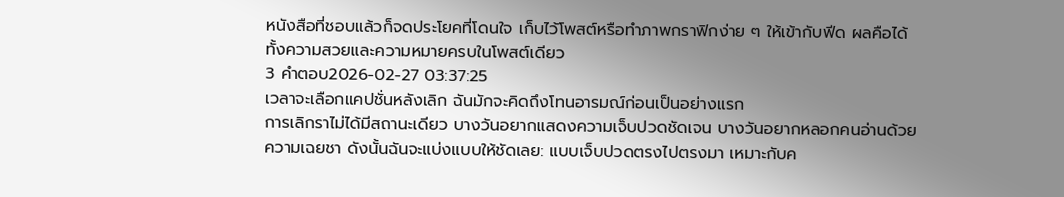หนังสือที่ชอบแล้วก็จดประโยคที่โดนใจ เก็บไว้โพสต์หรือทำภาพกราฟิกง่าย ๆ ให้เข้ากับฟีด ผลคือได้ทั้งความสวยและความหมายครบในโพสต์เดียว
3 คำตอบ2026-02-27 03:37:25
เวลาจะเลือกแคปชั่นหลังเลิก ฉันมักจะคิดถึงโทนอารมณ์ก่อนเป็นอย่างแรก
การเลิกราไม่ได้มีสถานะเดียว บางวันอยากแสดงความเจ็บปวดชัดเจน บางวันอยากหลอกคนอ่านด้วยความเฉยชา ดังนั้นฉันจะแบ่งแบบให้ชัดเลย: แบบเจ็บปวดตรงไปตรงมา เหมาะกับค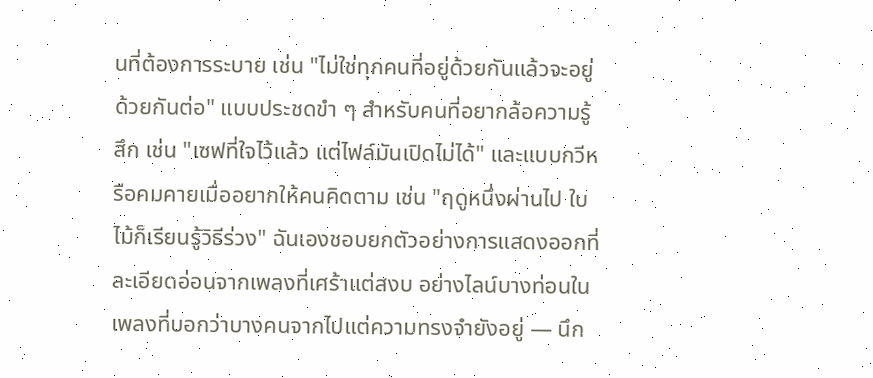นที่ต้องการระบาย เช่น "ไม่ใช่ทุกคนที่อยู่ด้วยกันแล้วจะอยู่ด้วยกันต่อ" แบบประชดขำ ๆ สำหรับคนที่อยากล้อความรู้สึก เช่น "เซฟที่ใจไว้แล้ว แต่ไฟล์มันเปิดไม่ได้" และแบบกวีหรือคมคายเมื่ออยากให้คนคิดตาม เช่น "ฤดูหนึ่งผ่านไป ใบไม้ก็เรียนรู้วิธีร่วง" ฉันเองชอบยกตัวอย่างการแสดงออกที่ละเอียดอ่อนจากเพลงที่เศร้าแต่สงบ อย่างไลน์บางท่อนในเพลงที่บอกว่าบางคนจากไปแต่ความทรงจำยังอยู่ — นึก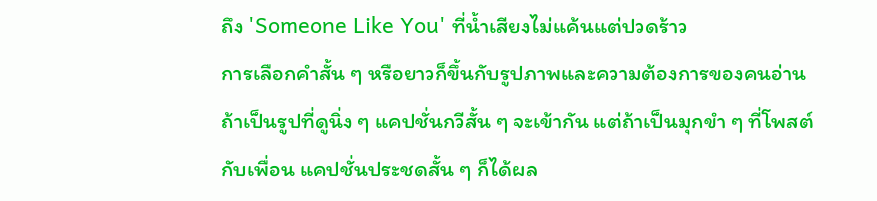ถึง 'Someone Like You' ที่น้ำเสียงไม่แค้นแต่ปวดร้าว
การเลือกคำสั้น ๆ หรือยาวก็ขึ้นกับรูปภาพและความต้องการของคนอ่าน ถ้าเป็นรูปที่ดูนิ่ง ๆ แคปชั่นกวีสั้น ๆ จะเข้ากัน แต่ถ้าเป็นมุกขำ ๆ ที่โพสต์กับเพื่อน แคปชั่นประชดสั้น ๆ ก็ได้ผล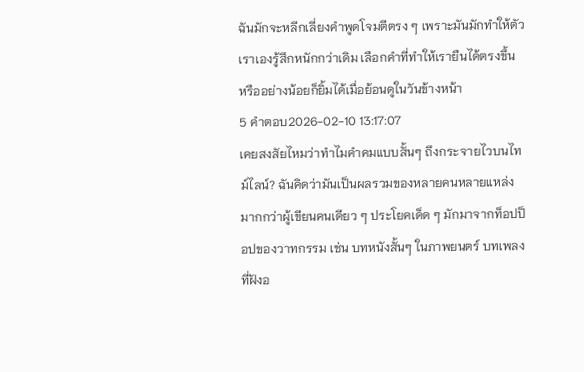ฉันมักจะหลีกเลี่ยงคำพูดโจมตีตรง ๆ เพราะมันมักทำให้ตัวเราเองรู้สึกหนักกว่าเดิม เลือกคำที่ทำให้เรายืนได้ตรงขึ้น หรืออย่างน้อยก็ยิ้มได้เมื่อย้อนดูในวันข้างหน้า
5 คำตอบ2026-02-10 13:17:07
เคยสงสัยไหมว่าทำไมคำคมแบบสั้นๆ ถึงกระจายไวบนไทม์ไลน์? ฉันคิดว่ามันเป็นผลรวมของหลายคนหลายแหล่งมากกว่าผู้เขียนคนเดียว ๆ ประโยคเด็ด ๆ มักมาจากท็อปป็อปของวาทกรรม เช่น บทหนังสั้นๆ ในภาพยนตร์ บทเพลงที่ฝังอ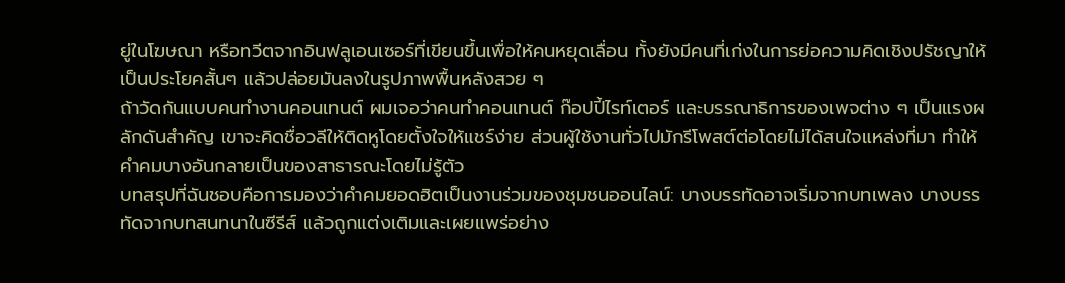ยู่ในโฆษณา หรือทวีตจากอินฟลูเอนเซอร์ที่เขียนขึ้นเพื่อให้คนหยุดเลื่อน ทั้งยังมีคนที่เก่งในการย่อความคิดเชิงปรัชญาให้เป็นประโยคสั้นๆ แล้วปล่อยมันลงในรูปภาพพื้นหลังสวย ๆ
ถ้าวัดกันแบบคนทำงานคอนเทนต์ ผมเจอว่าคนทำคอนเทนต์ ก๊อปปี้ไรท์เตอร์ และบรรณาธิการของเพจต่าง ๆ เป็นแรงผลักดันสำคัญ เขาจะคิดชื่อวลีให้ติดหูโดยตั้งใจให้แชร์ง่าย ส่วนผู้ใช้งานทั่วไปมักรีโพสต์ต่อโดยไม่ได้สนใจแหล่งที่มา ทำให้คำคมบางอันกลายเป็นของสาธารณะโดยไม่รู้ตัว
บทสรุปที่ฉันชอบคือการมองว่าคำคมยอดฮิตเป็นงานร่วมของชุมชนออนไลน์: บางบรรทัดอาจเริ่มจากบทเพลง บางบรรทัดจากบทสนทนาในซีรีส์ แล้วถูกแต่งเติมและเผยแพร่อย่าง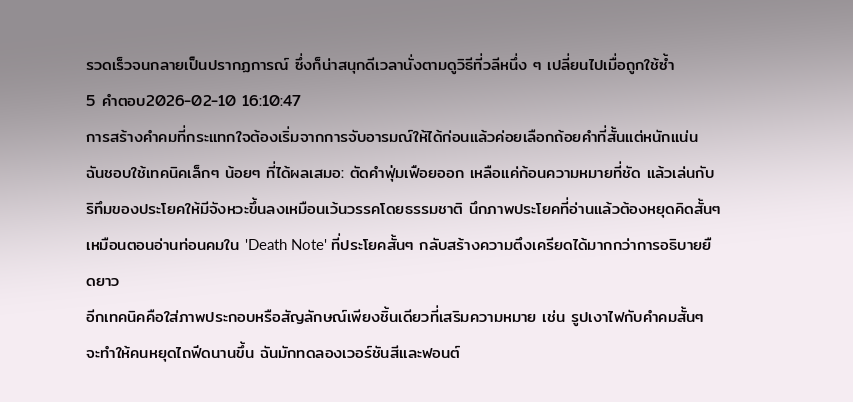รวดเร็วจนกลายเป็นปรากฏการณ์ ซึ่งก็น่าสนุกดีเวลานั่งตามดูวิธีที่วลีหนึ่ง ๆ เปลี่ยนไปเมื่อถูกใช้ซ้ำ
5 คำตอบ2026-02-10 16:10:47
การสร้างคําคมที่กระแทกใจต้องเริ่มจากการจับอารมณ์ให้ได้ก่อนแล้วค่อยเลือกถ้อยคำที่สั้นแต่หนักแน่น
ฉันชอบใช้เทคนิคเล็กๆ น้อยๆ ที่ได้ผลเสมอ: ตัดคำฟุ่มเฟือยออก เหลือแค่ก้อนความหมายที่ชัด แล้วเล่นกับริทึมของประโยคให้มีจังหวะขึ้นลงเหมือนเว้นวรรคโดยธรรมชาติ นึกภาพประโยคที่อ่านแล้วต้องหยุดคิดสั้นๆ เหมือนตอนอ่านท่อนคมใน 'Death Note' ที่ประโยคสั้นๆ กลับสร้างความตึงเครียดได้มากกว่าการอธิบายยืดยาว
อีกเทคนิคคือใส่ภาพประกอบหรือสัญลักษณ์เพียงชิ้นเดียวที่เสริมความหมาย เช่น รูปเงาไฟกับคําคมสั้นๆ จะทำให้คนหยุดไถฟีดนานขึ้น ฉันมักทดลองเวอร์ชันสีและฟอนต์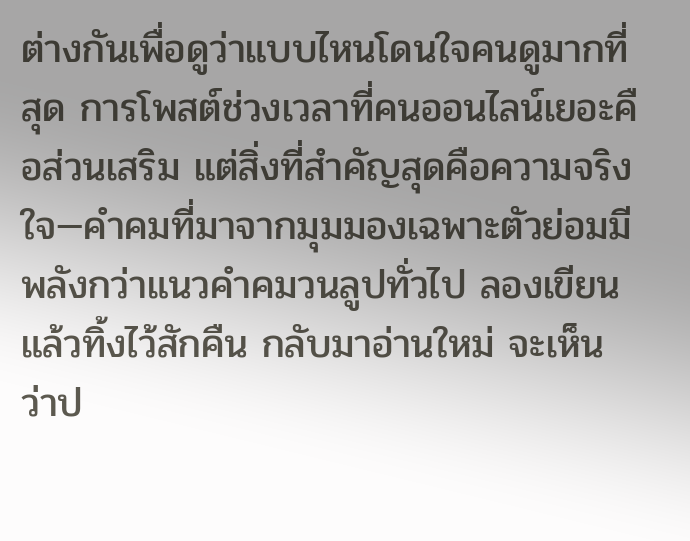ต่างกันเพื่อดูว่าแบบไหนโดนใจคนดูมากที่สุด การโพสต์ช่วงเวลาที่คนออนไลน์เยอะคือส่วนเสริม แต่สิ่งที่สำคัญสุดคือความจริงใจ—คําคมที่มาจากมุมมองเฉพาะตัวย่อมมีพลังกว่าแนวคําคมวนลูปทั่วไป ลองเขียนแล้วทิ้งไว้สักคืน กลับมาอ่านใหม่ จะเห็นว่าป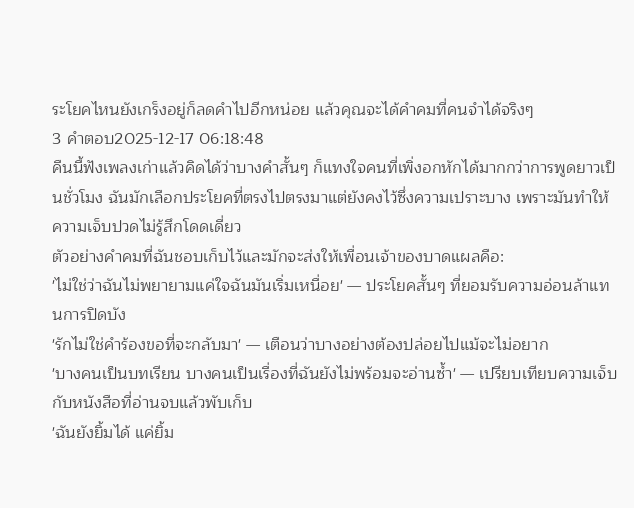ระโยคไหนยังเกร็งอยู่ก็ลดคำไปอีกหน่อย แล้วคุณจะได้คําคมที่คนจำได้จริงๆ
3 คำตอบ2025-12-17 06:18:48
คืนนี้ฟังเพลงเก่าแล้วคิดได้ว่าบางคำสั้นๆ ก็แทงใจคนที่เพิ่งอกหักได้มากกว่าการพูดยาวเป็นชั่วโมง ฉันมักเลือกประโยคที่ตรงไปตรงมาแต่ยังคงไว้ซึ่งความเปราะบาง เพราะมันทำให้ความเจ็บปวดไม่รู้สึกโดดเดี่ยว
ตัวอย่างคําคมที่ฉันชอบเก็บไว้และมักจะส่งให้เพื่อนเจ้าของบาดแผลคือ:
'ไม่ใช่ว่าฉันไม่พยายามแค่ใจฉันมันเริ่มเหนื่อย' — ประโยคสั้นๆ ที่ยอมรับความอ่อนล้าแทนการปิดบัง
'รักไม่ใช่คำร้องขอที่จะกลับมา' — เตือนว่าบางอย่างต้องปล่อยไปแม้จะไม่อยาก
'บางคนเป็นบทเรียน บางคนเป็นเรื่องที่ฉันยังไม่พร้อมจะอ่านซ้ำ' — เปรียบเทียบความเจ็บกับหนังสือที่อ่านจบแล้วพับเก็บ
'ฉันยังยิ้มได้ แค่ยิ้ม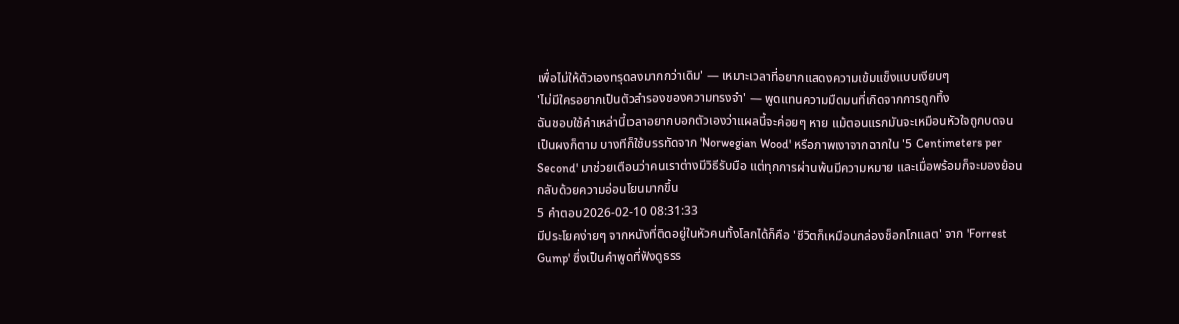เพื่อไม่ให้ตัวเองทรุดลงมากกว่าเดิม' — เหมาะเวลาที่อยากแสดงความเข้มแข็งแบบเงียบๆ
'ไม่มีใครอยากเป็นตัวสำรองของความทรงจำ' — พูดแทนความมืดมนที่เกิดจากการถูกทิ้ง
ฉันชอบใช้คำเหล่านี้เวลาอยากบอกตัวเองว่าแผลนี้จะค่อยๆ หาย แม้ตอนแรกมันจะเหมือนหัวใจถูกบดจนเป็นผงก็ตาม บางทีก็ใช้บรรทัดจาก 'Norwegian Wood' หรือภาพเงาจากฉากใน '5 Centimeters per Second' มาช่วยเตือนว่าคนเราต่างมีวิธีรับมือ แต่ทุกการผ่านพ้นมีความหมาย และเมื่อพร้อมก็จะมองย้อนกลับด้วยความอ่อนโยนมากขึ้น
5 คำตอบ2026-02-10 08:31:33
มีประโยคง่ายๆ จากหนังที่ติดอยู่ในหัวคนทั้งโลกได้ก็คือ 'ชีวิตก็เหมือนกล่องช็อกโกแลต' จาก 'Forrest Gump' ซึ่งเป็นคำพูดที่ฟังดูธรร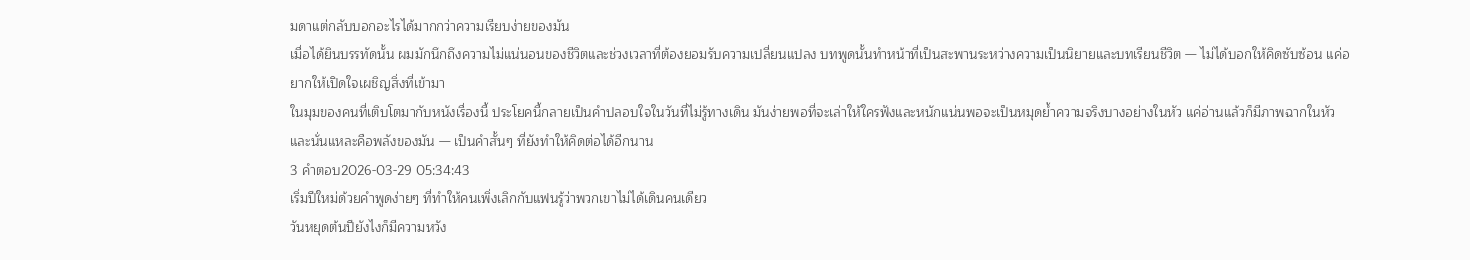มดาแต่กลับบอกอะไรได้มากกว่าความเรียบง่ายของมัน
เมื่อได้ยินบรรทัดนั้น ผมมักนึกถึงความไม่แน่นอนของชีวิตและช่วงเวลาที่ต้องยอมรับความเปลี่ยนแปลง บทพูดนั้นทำหน้าที่เป็นสะพานระหว่างความเป็นนิยายและบทเรียนชีวิต — ไม่ได้บอกให้คิดซับซ้อน แค่อยากให้เปิดใจเผชิญสิ่งที่เข้ามา
ในมุมของคนที่เติบโตมากับหนังเรื่องนี้ ประโยคนี้กลายเป็นคำปลอบใจในวันที่ไม่รู้ทางเดิน มันง่ายพอที่จะเล่าให้ใครฟังและหนักแน่นพอจะเป็นหมุดย้ำความจริงบางอย่างในหัว แค่อ่านแล้วก็มีภาพฉากในหัว และนั่นแหละคือพลังของมัน — เป็นคำสั้นๆ ที่ยังทำให้คิดต่อได้อีกนาน
3 คำตอบ2026-03-29 05:34:43
เริ่มปีใหม่ด้วยคำพูดง่ายๆ ที่ทำให้คนเพิ่งเลิกกับแฟนรู้ว่าพวกเขาไม่ได้เดินคนเดียว
วันหยุดต้นปียังไงก็มีความหวัง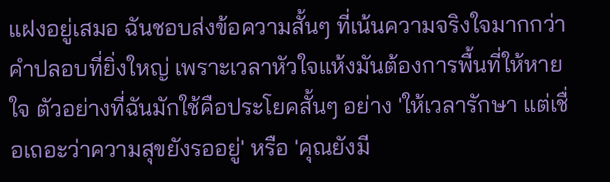แฝงอยู่เสมอ ฉันชอบส่งข้อความสั้นๆ ที่เน้นความจริงใจมากกว่าคำปลอบที่ยิ่งใหญ่ เพราะเวลาหัวใจแห้งมันต้องการพื้นที่ให้หายใจ ตัวอย่างที่ฉันมักใช้คือประโยคสั้นๆ อย่าง 'ให้เวลารักษา แต่เชื่อเถอะว่าความสุขยังรออยู่' หรือ 'คุณยังมี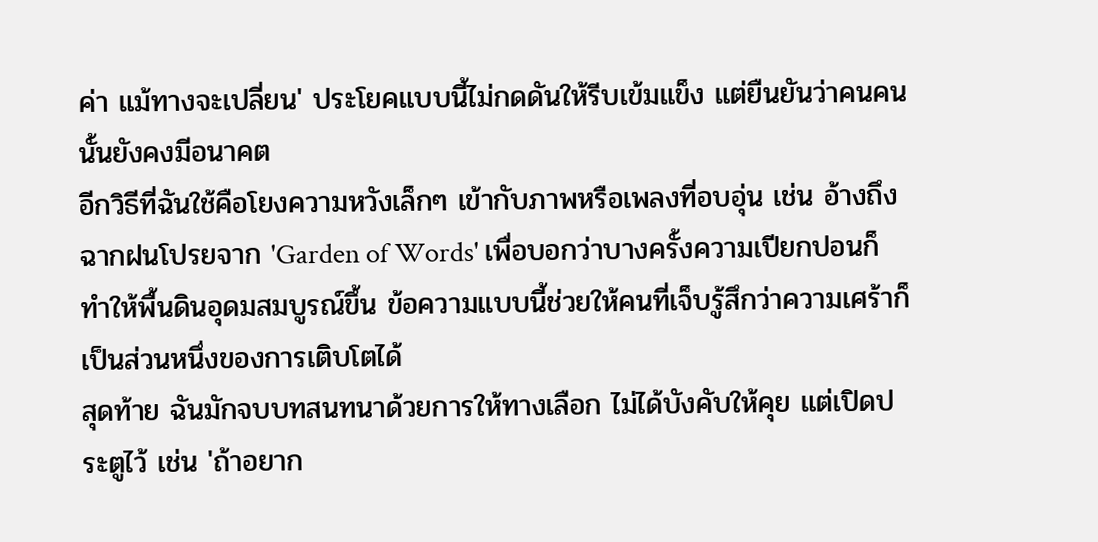ค่า แม้ทางจะเปลี่ยน' ประโยคแบบนี้ไม่กดดันให้รีบเข้มแข็ง แต่ยืนยันว่าคนคนนั้นยังคงมีอนาคต
อีกวิธีที่ฉันใช้คือโยงความหวังเล็กๆ เข้ากับภาพหรือเพลงที่อบอุ่น เช่น อ้างถึงฉากฝนโปรยจาก 'Garden of Words' เพื่อบอกว่าบางครั้งความเปียกปอนก็ทำให้พื้นดินอุดมสมบูรณ์ขึ้น ข้อความแบบนี้ช่วยให้คนที่เจ็บรู้สึกว่าความเศร้าก็เป็นส่วนหนึ่งของการเติบโตได้
สุดท้าย ฉันมักจบบทสนทนาด้วยการให้ทางเลือก ไม่ได้บังคับให้คุย แต่เปิดประตูไว้ เช่น 'ถ้าอยาก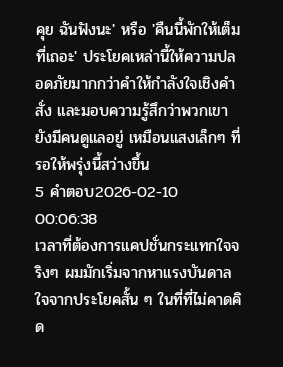คุย ฉันฟังนะ' หรือ 'คืนนี้พักให้เต็มที่เถอะ' ประโยคเหล่านี้ให้ความปลอดภัยมากกว่าคำให้กำลังใจเชิงคำสั่ง และมอบความรู้สึกว่าพวกเขายังมีคนดูแลอยู่ เหมือนแสงเล็กๆ ที่รอให้พรุ่งนี้สว่างขึ้น
5 คำตอบ2026-02-10 00:06:38
เวลาที่ต้องการแคปชั่นกระแทกใจจริงๆ ผมมักเริ่มจากหาแรงบันดาลใจจากประโยคสั้น ๆ ในที่ที่ไม่คาดคิด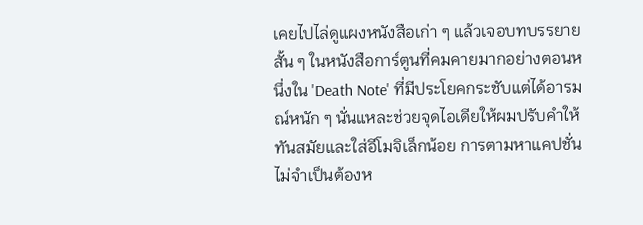เคยไปไล่ดูแผงหนังสือเก่า ๆ แล้วเจอบทบรรยายสั้น ๆ ในหนังสือการ์ตูนที่คมคายมากอย่างตอนหนึ่งใน 'Death Note' ที่มีประโยคกระชับแต่ได้อารมณ์หนัก ๆ นั่นแหละช่วยจุดไอเดียให้ผมปรับคำให้ทันสมัยและใส่อีโมจิเล็กน้อย การตามหาแคปชั่นไม่จำเป็นต้องห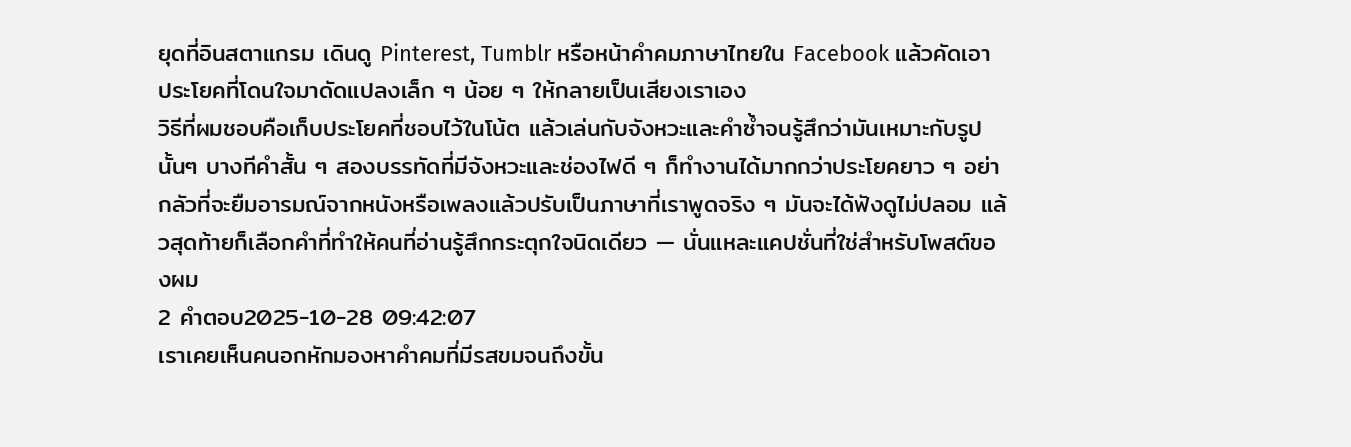ยุดที่อินสตาแกรม เดินดู Pinterest, Tumblr หรือหน้าคำคมภาษาไทยใน Facebook แล้วคัดเอาประโยคที่โดนใจมาดัดแปลงเล็ก ๆ น้อย ๆ ให้กลายเป็นเสียงเราเอง
วิธีที่ผมชอบคือเก็บประโยคที่ชอบไว้ในโน้ต แล้วเล่นกับจังหวะและคำซ้ำจนรู้สึกว่ามันเหมาะกับรูปนั้นๆ บางทีคำสั้น ๆ สองบรรทัดที่มีจังหวะและช่องไฟดี ๆ ก็ทำงานได้มากกว่าประโยคยาว ๆ อย่ากลัวที่จะยืมอารมณ์จากหนังหรือเพลงแล้วปรับเป็นภาษาที่เราพูดจริง ๆ มันจะได้ฟังดูไม่ปลอม แล้วสุดท้ายก็เลือกคำที่ทำให้คนที่อ่านรู้สึกกระตุกใจนิดเดียว — นั่นแหละแคปชั่นที่ใช่สำหรับโพสต์ของผม
2 คำตอบ2025-10-28 09:42:07
เราเคยเห็นคนอกหักมองหาคำคมที่มีรสขมจนถึงขั้น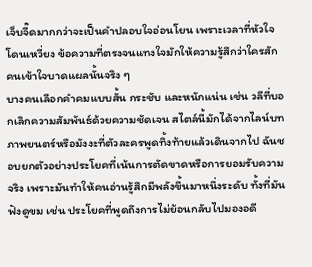เจ็บจี๊ดมากกว่าจะเป็นคำปลอบใจอ่อนโยน เพราะเวลาที่หัวใจโดนเหวี่ยง ข้อความที่ตรงจนแทงใจมักให้ความรู้สึกว่าใครสักคนเข้าใจบาดแผลนั้นจริง ๆ
บางคนเลือกคำคมแบบสั้น กระชับ และหนักแน่น เช่น วลีที่บอกเลิกความสัมพันธ์ด้วยความชัดเจน สไตล์นี้มักได้จากไลน์บทภาพยนตร์หรือมังงะที่ตัวละครพูดทิ้งท้ายแล้วเดินจากไป ฉันชอบยกตัวอย่างประโยคที่เน้นการตัดขาดหรือการยอมรับความจริง เพราะมันทำให้คนอ่านรู้สึกมีพลังขึ้นมาหนึ่งระดับ ทั้งที่มันฟังดูขม เช่น ประโยคที่พูดถึงการไม่ย้อนกลับไปมองอดี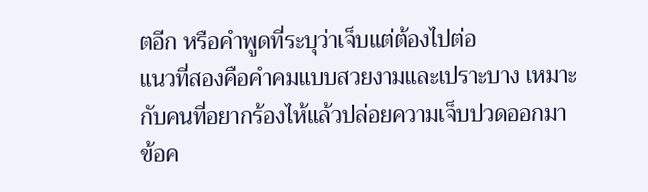ตอีก หรือคำพูดที่ระบุว่าเจ็บแต่ต้องไปต่อ
แนวที่สองคือคำคมแบบสวยงามและเปราะบาง เหมาะกับคนที่อยากร้องไห้แล้วปล่อยความเจ็บปวดออกมา ข้อค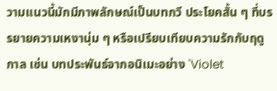วามแนวนี้มักมีภาพลักษณ์เป็นบทกวี ประโยคสั้น ๆ ที่บรรยายความเหงานุ่ม ๆ หรือเปรียบเทียบความรักกับฤดูกาล เช่น บทประพันธ์จากอนิเมะอย่าง 'Violet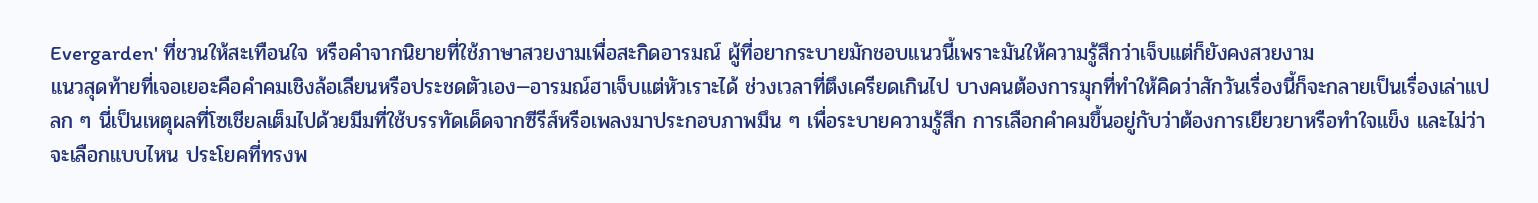Evergarden' ที่ชวนให้สะเทือนใจ หรือคำจากนิยายที่ใช้ภาษาสวยงามเพื่อสะกิดอารมณ์ ผู้ที่อยากระบายมักชอบแนวนี้เพราะมันให้ความรู้สึกว่าเจ็บแต่ก็ยังคงสวยงาม
แนวสุดท้ายที่เจอเยอะคือคำคมเชิงล้อเลียนหรือประชดตัวเอง—อารมณ์ฮาเจ็บแต่หัวเราะได้ ช่วงเวลาที่ตึงเครียดเกินไป บางคนต้องการมุกที่ทำให้คิดว่าสักวันเรื่องนี้ก็จะกลายเป็นเรื่องเล่าแปลก ๆ นี่เป็นเหตุผลที่โซเชียลเต็มไปด้วยมีมที่ใช้บรรทัดเด็ดจากซีรีส์หรือเพลงมาประกอบภาพมึน ๆ เพื่อระบายความรู้สึก การเลือกคำคมขึ้นอยู่กับว่าต้องการเยียวยาหรือทำใจแข็ง และไม่ว่าจะเลือกแบบไหน ประโยคที่ทรงพ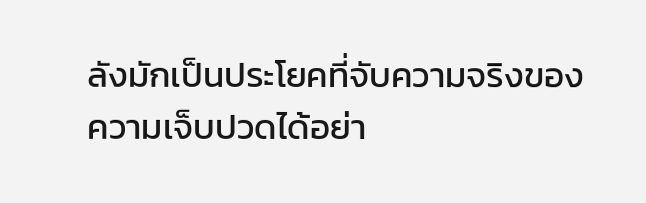ลังมักเป็นประโยคที่จับความจริงของความเจ็บปวดได้อย่า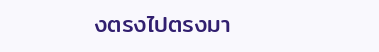งตรงไปตรงมา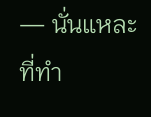— นั่นแหละที่ทำ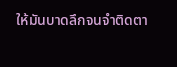ให้มันบาดลึกจนจำติดตา